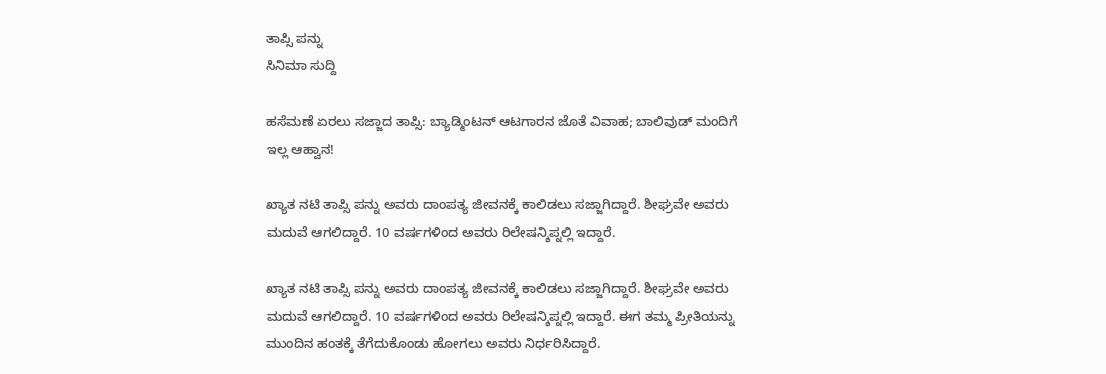ತಾಪ್ಸಿ ಪನ್ನು
ಸಿನಿಮಾ ಸುದ್ದಿ

ಹಸೆಮಣೆ ಏರಲು ಸಜ್ಜಾದ ತಾಪ್ಸಿ: ಬ್ಯಾಡ್ಮಿಂಟನ್ ಆಟಗಾರನ ಜೊತೆ ವಿವಾಹ; ಬಾಲಿವುಡ್ ಮಂದಿಗೆ ಇಲ್ಲ ಆಹ್ವಾನ!

ಖ್ಯಾತ ನಟಿ ತಾಪ್ಸಿ ಪನ್ನು ಅವರು ದಾಂಪತ್ಯ ಜೀವನಕ್ಕೆ ಕಾಲಿಡಲು ಸಜ್ಜಾಗಿದ್ದಾರೆ. ಶೀಘ್ರವೇ ಅವರು ಮದುವೆ ಆಗಲಿದ್ದಾರೆ. 10 ವರ್ಷಗಳಿಂದ ಅವರು ರಿಲೇಷನ್ಶಿಪ್ನಲ್ಲಿ ಇದ್ದಾರೆ.

ಖ್ಯಾತ ನಟಿ ತಾಪ್ಸಿ ಪನ್ನು ಅವರು ದಾಂಪತ್ಯ ಜೀವನಕ್ಕೆ ಕಾಲಿಡಲು ಸಜ್ಜಾಗಿದ್ದಾರೆ. ಶೀಘ್ರವೇ ಅವರು ಮದುವೆ ಆಗಲಿದ್ದಾರೆ. 10 ವರ್ಷಗಳಿಂದ ಅವರು ರಿಲೇಷನ್ಶಿಪ್ನಲ್ಲಿ ಇದ್ದಾರೆ. ಈಗ ತಮ್ಮ ಪ್ರೀತಿಯನ್ನು ಮುಂದಿನ ಹಂತಕ್ಕೆ ತೆಗೆದುಕೊಂಡು ಹೋಗಲು ಅವರು ನಿರ್ಧರಿಸಿದ್ದಾರೆ.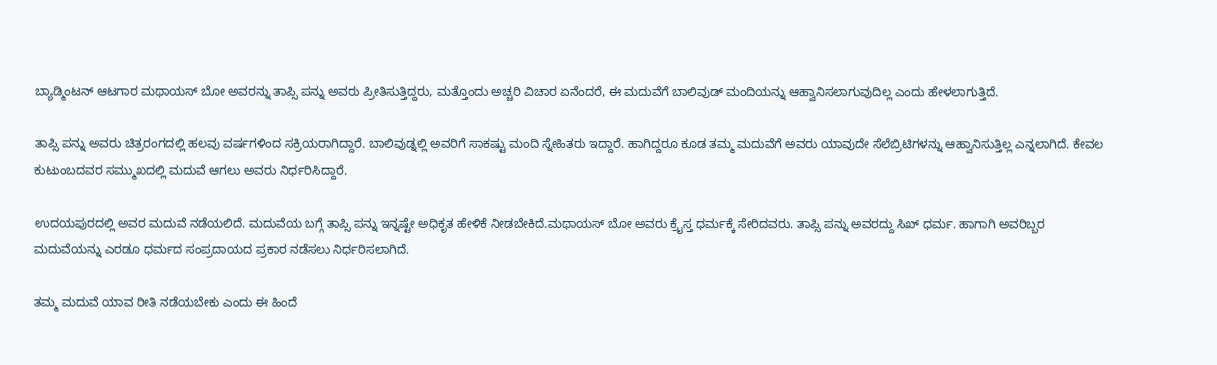ಬ್ಯಾಡ್ಮಿಂಟನ್ ಆಟಗಾರ ಮಥಾಯಸ್ ಬೋ ಅವರನ್ನು ತಾಪ್ಸಿ ಪನ್ನು ಅವರು ಪ್ರೀತಿಸುತ್ತಿದ್ದರು, ಮತ್ತೊಂದು ಅಚ್ಚರಿ ವಿಚಾರ ಏನೆಂದರೆ, ಈ ಮದುವೆಗೆ ಬಾಲಿವುಡ್ ಮಂದಿಯನ್ನು ಆಹ್ವಾನಿಸಲಾಗುವುದಿಲ್ಲ ಎಂದು ಹೇಳಲಾಗುತ್ತಿದೆ.

ತಾಪ್ಸಿ ಪನ್ನು ಅವರು ಚಿತ್ರರಂಗದಲ್ಲಿ ಹಲವು ವರ್ಷಗಳಿಂದ ಸಕ್ರಿಯರಾಗಿದ್ದಾರೆ. ಬಾಲಿವುಡ್ನಲ್ಲಿ ಅವರಿಗೆ ಸಾಕಷ್ಟು ಮಂದಿ ಸ್ನೇಹಿತರು ಇದ್ದಾರೆ. ಹಾಗಿದ್ದರೂ ಕೂಡ ತಮ್ಮ ಮದುವೆಗೆ ಅವರು ಯಾವುದೇ ಸೆಲೆಬ್ರಿಟಿಗಳನ್ನು ಆಹ್ವಾನಿಸುತ್ತಿಲ್ಲ ಎನ್ನಲಾಗಿದೆ. ಕೇವಲ ಕುಟುಂಬದವರ ಸಮ್ಮುಖದಲ್ಲಿ ಮದುವೆ ಆಗಲು ಅವರು ನಿರ್ಧರಿಸಿದ್ದಾರೆ.

ಉದಯಪುರದಲ್ಲಿ ಅವರ ಮದುವೆ ನಡೆಯಲಿದೆ. ಮದುವೆಯ ಬಗ್ಗೆ ತಾಪ್ಸಿ ಪನ್ನು ಇನ್ನಷ್ಟೇ ಅಧಿಕೃತ ಹೇಳಿಕೆ ನೀಡಬೇಕಿದೆ.ಮಥಾಯಸ್ ಬೋ ಅವರು ಕ್ರೈಸ್ತ ಧರ್ಮಕ್ಕೆ ಸೇರಿದವರು. ತಾಪ್ಸಿ ಪನ್ನು ಅವರದ್ದು ಸಿಖ್ ಧರ್ಮ. ಹಾಗಾಗಿ ಅವರಿಬ್ಬರ ಮದುವೆಯನ್ನು ಎರಡೂ ಧರ್ಮದ ಸಂಪ್ರದಾಯದ ಪ್ರಕಾರ ನಡೆಸಲು ನಿರ್ಧರಿಸಲಾಗಿದೆ.

ತಮ್ಮ ಮದುವೆ ಯಾವ ರೀತಿ ನಡೆಯಬೇಕು ಎಂದು ಈ ಹಿಂದೆ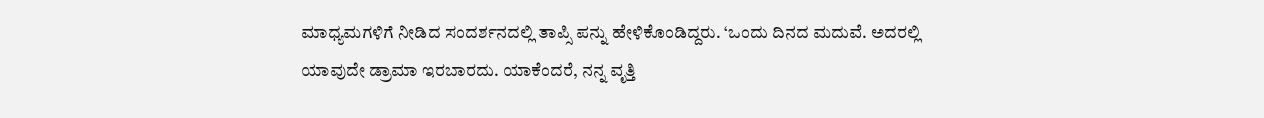ಮಾಧ್ಯಮಗಳಿಗೆ ನೀಡಿದ ಸಂದರ್ಶನದಲ್ಲಿ ತಾಪ್ಸಿ ಪನ್ನು ಹೇಳಿಕೊಂಡಿದ್ದರು. ‘ಒಂದು ದಿನದ ಮದುವೆ. ಅದರಲ್ಲಿ ಯಾವುದೇ ಡ್ರಾಮಾ ಇರಬಾರದು. ಯಾಕೆಂದರೆ, ನನ್ನ ವೃತ್ತಿ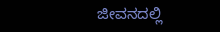ಜೀವನದಲ್ಲಿ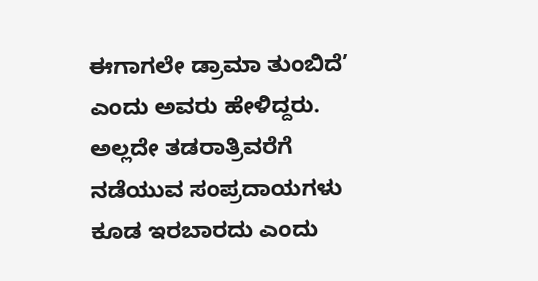ಈಗಾಗಲೇ ಡ್ರಾಮಾ ತುಂಬಿದೆ’ ಎಂದು ಅವರು ಹೇಳಿದ್ದರು. ಅಲ್ಲದೇ ತಡರಾತ್ರಿವರೆಗೆ ನಡೆಯುವ ಸಂಪ್ರದಾಯಗಳು ಕೂಡ ಇರಬಾರದು ಎಂದು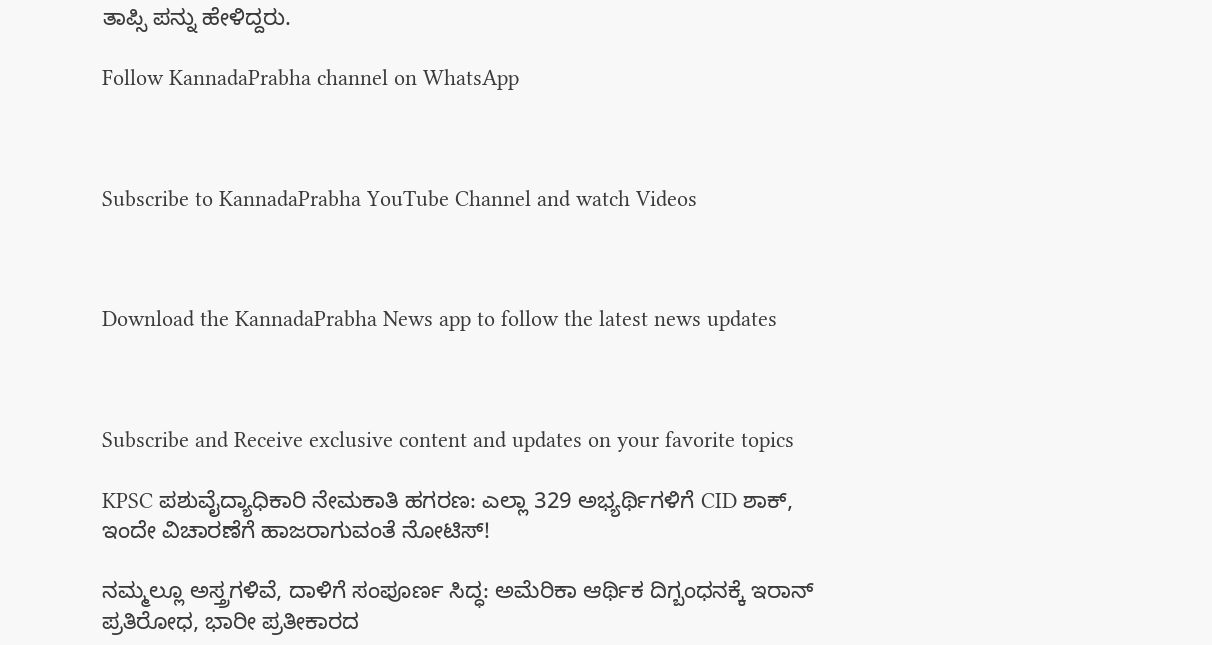ತಾಪ್ಸಿ ಪನ್ನು ಹೇಳಿದ್ದರು.

Follow KannadaPrabha channel on WhatsApp



Subscribe to KannadaPrabha YouTube Channel and watch Videos



Download the KannadaPrabha News app to follow the latest news updates



Subscribe and Receive exclusive content and updates on your favorite topics

KPSC ಪಶುವೈದ್ಯಾಧಿಕಾರಿ ನೇಮಕಾತಿ ಹಗರಣ: ಎಲ್ಲಾ 329 ಅಭ್ಯರ್ಥಿಗಳಿಗೆ CID ಶಾಕ್, ಇಂದೇ ವಿಚಾರಣೆಗೆ ಹಾಜರಾಗುವಂತೆ ನೋಟಿಸ್!

ನಮ್ಮಲ್ಲೂ ಅಸ್ತ್ರಗಳಿವೆ, ದಾಳಿಗೆ ಸಂಪೂರ್ಣ ಸಿದ್ಧ: ಅಮೆರಿಕಾ ಆರ್ಥಿಕ ದಿಗ್ಬಂಧನಕ್ಕೆ ಇರಾನ್‌ ಪ್ರತಿರೋಧ, ಭಾರೀ ಪ್ರತೀಕಾರದ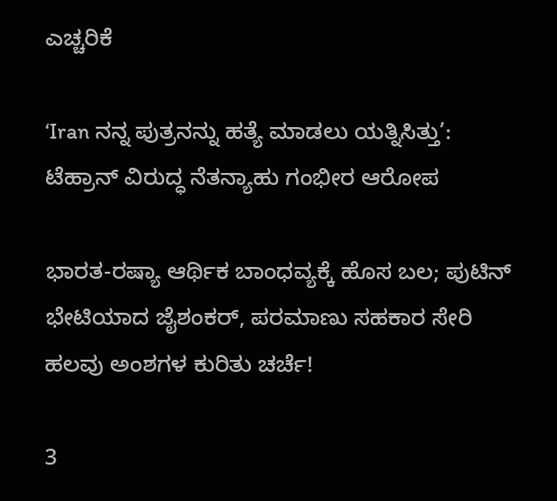ಎಚ್ಚರಿಕೆ

‘Iran ನನ್ನ ಪುತ್ರನನ್ನು ಹತ್ಯೆ ಮಾಡಲು ಯತ್ನಿಸಿತ್ತು’: ಟೆಹ್ರಾನ್‌ ವಿರುದ್ಧ ನೆತನ್ಯಾಹು ಗಂಭೀರ ಆರೋಪ

ಭಾರತ-ರಷ್ಯಾ ಆರ್ಥಿಕ ಬಾಂಧವ್ಯಕ್ಕೆ ಹೊಸ ಬಲ; ಪುಟಿನ್ ಭೇಟಿಯಾದ ಜೈಶಂಕರ್, ಪರಮಾಣು ಸಹಕಾರ ಸೇರಿ ಹಲವು ಅಂಶಗಳ ಕುರಿತು ಚರ್ಚೆ!

3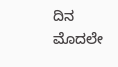ದಿನ ಮೊದಲೇ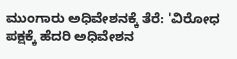ಮುಂಗಾರು ಅಧಿವೇಶನಕ್ಕೆ ತೆರೆ: 'ವಿರೋಧ ಪಕ್ಷಕ್ಕೆ ಹೆದರಿ ಅಧಿವೇಶನ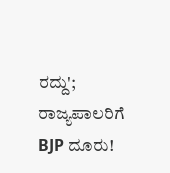ರದ್ದು'; ರಾಜ್ಯಪಾಲರಿಗೆ BJP ದೂರು!